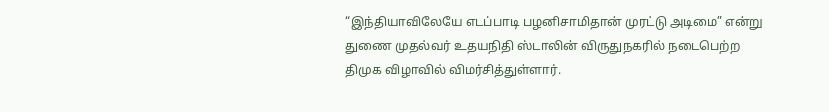“இந்தியாவிலேயே எடப்பாடி பழனிசாமிதான் முரட்டு அடிமை” என்று துணை முதல்வர் உதயநிதி ஸ்டாலின் விருதுநகரில் நடைபெற்ற திமுக விழாவில் விமர்சித்துள்ளார்.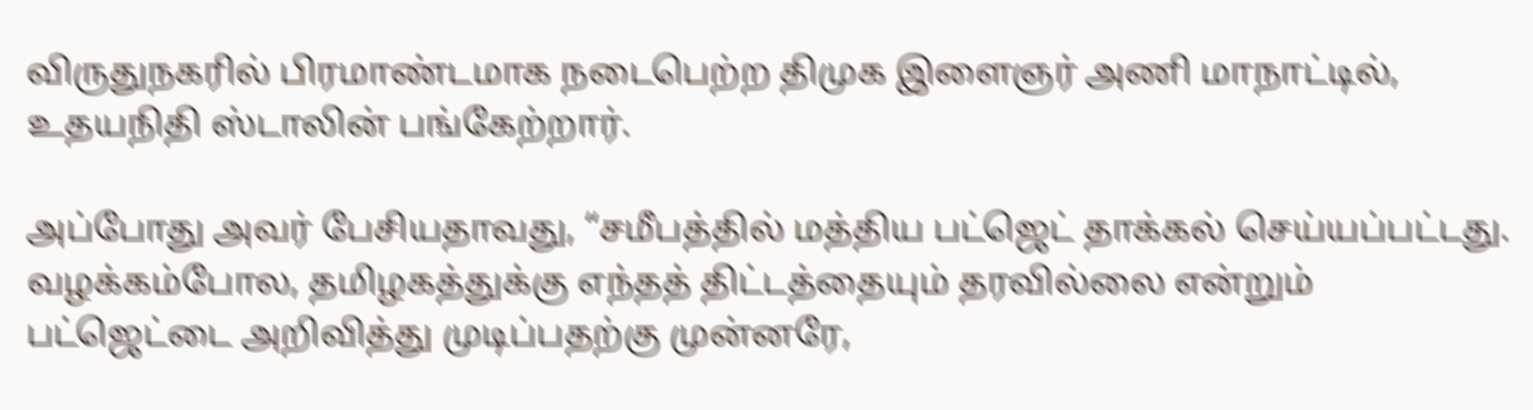விருதுநகரில் பிரமாண்டமாக நடைபெற்ற திமுக இளைஞர் அணி மாநாட்டில், உதயநிதி ஸ்டாலின் பங்கேற்றார்.

அப்போது அவர் பேசியதாவது, “சமீபத்தில் மத்திய பட்ஜெட் தாக்கல் செய்யப்பட்டது. வழக்கம்போல, தமிழகத்துக்கு எந்தத் திட்டத்தையும் தரவில்லை என்றும் பட்ஜெட்டை அறிவித்து முடிப்பதற்கு முன்னரே,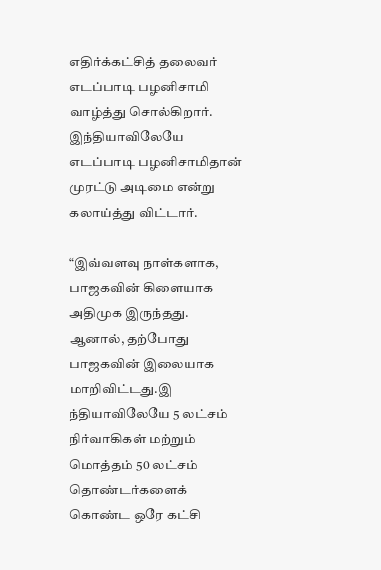எதிர்க்கட்சித் தலைவர் எடப்பாடி பழனிசாமி வாழ்த்து சொல்கிறார். இந்தியாவிலேயே எடப்பாடி பழனிசாமிதான் முரட்டு அடிமை என்று கலாய்த்து விட்டார்.

“இவ்வளவு நாள்களாக, பாஜகவின் கிளையாக அதிமுக இருந்தது. ஆனால், தற்போது பாஜகவின் இலையாக மாறிவிட்டது.இ ந்தியாவிலேயே 5 லட்சம் நிர்வாகிகள் மற்றும் மொத்தம் 50 லட்சம் தொண்டர்களைக் கொண்ட ஒரே கட்சி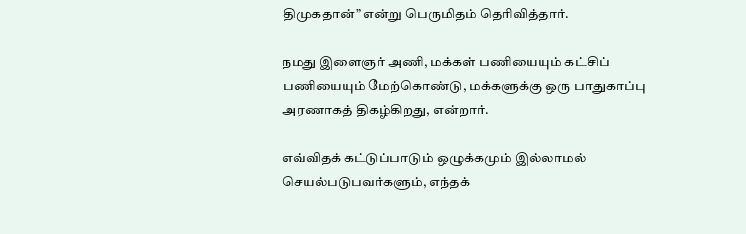திமுகதான்” என்று பெருமிதம் தெரிவித்தார்.

நமது இளைஞர் அணி, மக்கள் பணியையும் கட்சிப் பணியையும் மேற்கொண்டு, மக்களுக்கு ஒரு பாதுகாப்பு அரணாகத் திகழ்கிறது, என்றார்.

எவ்விதக் கட்டுப்பாடும் ஒழுக்கமும் இல்லாமல் செயல்படுபவர்களும், எந்தக்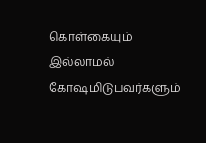கொள்கையும் இல்லாமல் கோஷமிடுபவர்களும்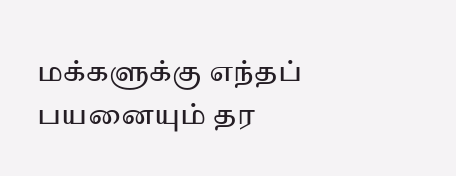மக்களுக்கு எந்தப் பயனையும் தர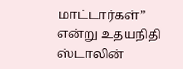மாட்டார்கள்” என்று உதயநிதி ஸ்டாலின்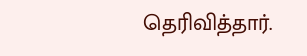தெரிவித்தார்.